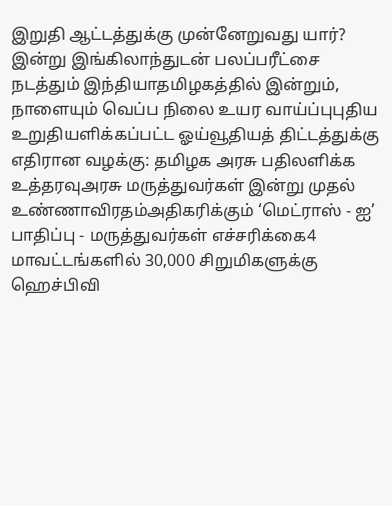இறுதி ஆட்டத்துக்கு முன்னேறுவது யார்? இன்று இங்கிலாந்துடன் பலப்பரீட்சை நடத்தும் இந்தியாதமிழகத்தில் இன்றும், நாளையும் வெப்ப நிலை உயர வாய்ப்புபுதிய உறுதியளிக்கப்பட்ட ஓய்வூதியத் திட்டத்துக்கு எதிரான வழக்கு: தமிழக அரசு பதிலளிக்க உத்தரவுஅரசு மருத்துவர்கள் இன்று முதல் உண்ணாவிரதம்அதிகரிக்கும் ‘மெட்ராஸ் - ஐ’ பாதிப்பு - மருத்துவர்கள் எச்சரிக்கை4 மாவட்டங்களில் 30,000 சிறுமிகளுக்கு ஹெச்பிவி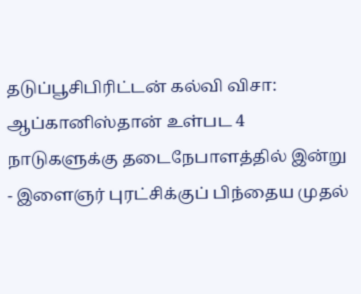தடுப்பூசிபிரிட்டன் கல்வி விசா: ஆப்கானிஸ்தான் உள்பட 4 நாடுகளுக்கு தடைநேபாளத்தில் இன்று - இளைஞர் புரட்சிக்குப் பிந்தைய முதல்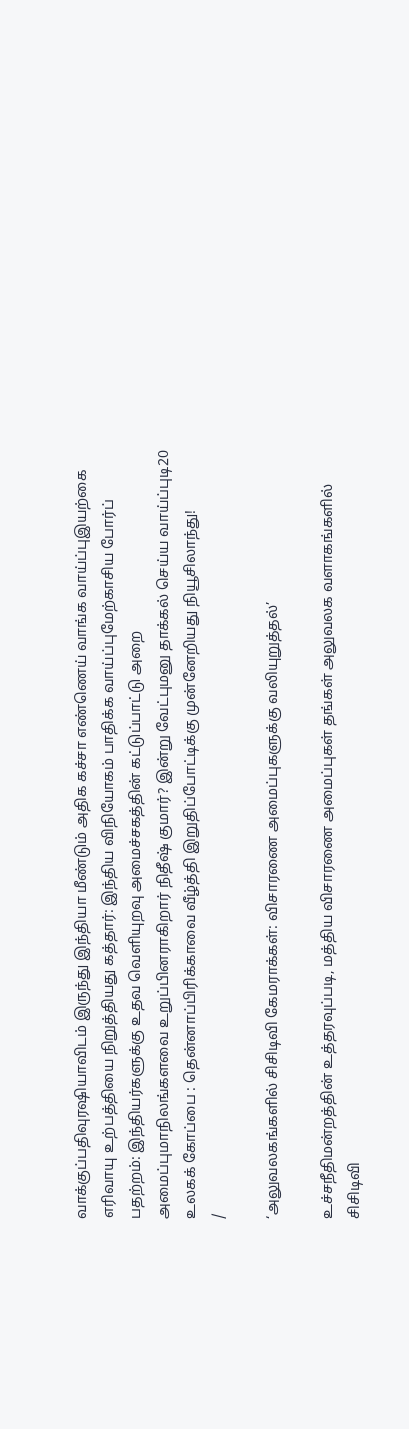வாக்குப்பதிவுரஷியாவிடம் இருந்து இந்தியா மீண்டும் அதிக கச்சா எண்ணெய் வாங்க வாய்ப்புஇயற்கை எரிவாயு உற்பத்தியை நிறுத்தியது கத்தார்: இந்திய விநியோகம் பாதிக்க வாய்ப்புமேற்காசிய போர்ப் பதற்றம்: இந்தியர்களுக்கு உதவ வெளியுறவு அமைச்சகத்தின் கட்டுப்பாட்டு அறை அமைப்புமாநிலங்களவை உறுப்பினராகிறார் நிதீஷ் குமார்? இன்று வேட்புமனு தாக்கல் செய்ய வாய்ப்புடி20 உலகக் கோப்பை : தென்னாப்பிரிக்காவை வீழ்த்தி இறுதிப்போட்டிக்கு முன்னேறியது நியூசிலாந்து!
/

‘அலுவலகங்களில் சிசிடிவி கேமராக்கள்: விசாரணை அமைப்புகளுக்கு வலியுறுத்தல்’

உச்சநீதிமன்றத்தின் உத்தரவுப்படி, மத்திய விசாரணை அமைப்புகள் தங்கள் அலுவலக வளாகங்களில் சிசிடிவி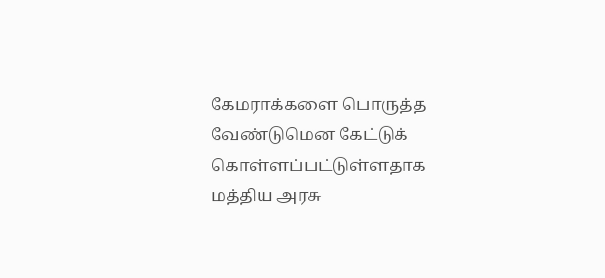கேமராக்களை பொருத்த வேண்டுமென கேட்டுக் கொள்ளப்பட்டுள்ளதாக மத்திய அரசு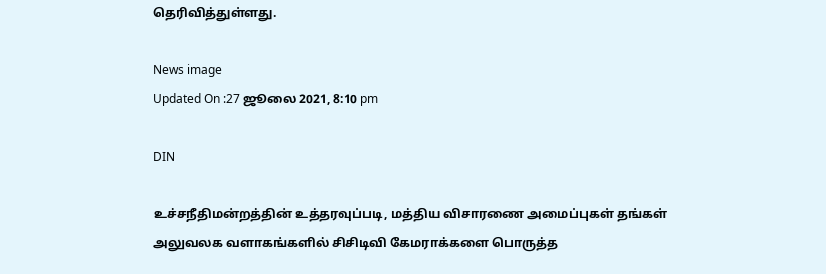தெரிவித்துள்ளது.

News image
Updated On :27 ஜூலை 2021, 8:10 pm

DIN

உச்சநீதிமன்றத்தின் உத்தரவுப்படி, மத்திய விசாரணை அமைப்புகள் தங்கள் அலுவலக வளாகங்களில் சிசிடிவி கேமராக்களை பொருத்த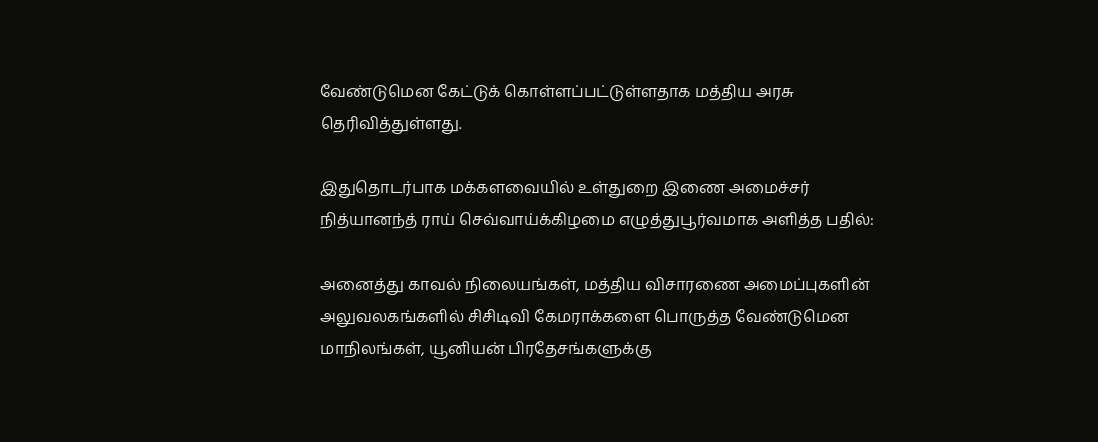வேண்டுமென கேட்டுக் கொள்ளப்பட்டுள்ளதாக மத்திய அரசு தெரிவித்துள்ளது.

இதுதொடர்பாக மக்களவையில் உள்துறை இணை அமைச்சர் நித்யானந்த் ராய் செவ்வாய்க்கிழமை எழுத்துபூர்வமாக அளித்த பதில்:

அனைத்து காவல் நிலையங்கள், மத்திய விசாரணை அமைப்புகளின் அலுவலகங்களில் சிசிடிவி கேமராக்களை பொருத்த வேண்டுமென மாநிலங்கள், யூனியன் பிரதேசங்களுக்கு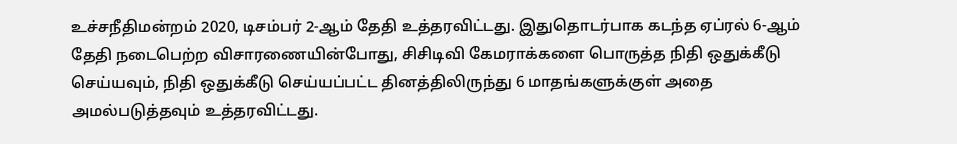உச்சநீதிமன்றம் 2020, டிசம்பர் 2-ஆம் தேதி உத்தரவிட்டது. இதுதொடர்பாக கடந்த ஏப்ரல் 6-ஆம் தேதி நடைபெற்ற விசாரணையின்போது, சிசிடிவி கேமராக்களை பொருத்த நிதி ஒதுக்கீடு செய்யவும், நிதி ஒதுக்கீடு செய்யப்பட்ட தினத்திலிருந்து 6 மாதங்களுக்குள் அதை அமல்படுத்தவும் உத்தரவிட்டது.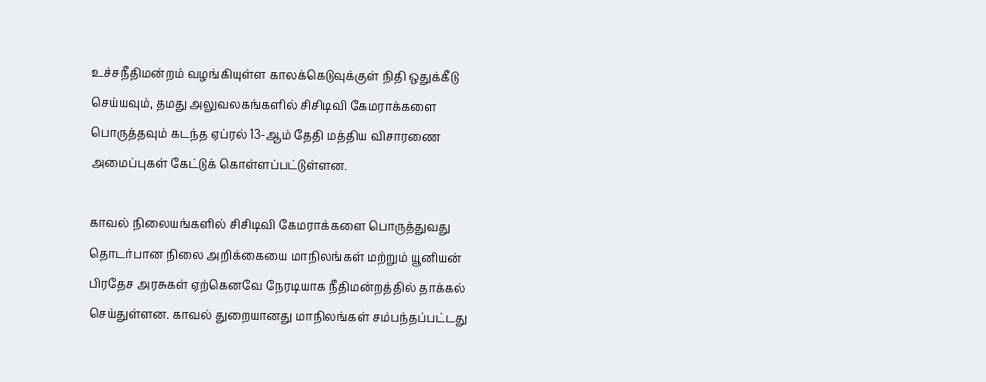உச்சநீதிமன்றம் வழங்கியுள்ள காலக்கெடுவுக்குள் நிதி ஒதுக்கீடு செய்யவும், தமது அலுவலகங்களில் சிசிடிவி கேமராக்களை பொருத்தவும் கடந்த ஏப்ரல் 13-ஆம் தேதி மத்திய விசாரணை அமைப்புகள் கேட்டுக் கொள்ளப்பட்டுள்ளன.

காவல் நிலையங்களில் சிசிடிவி கேமராக்களை பொருத்துவது தொடர்பான நிலை அறிக்கையை மாநிலங்கள் மற்றும் யூனியன் பிரதேச அரசுகள் ஏற்கெனவே நேரடியாக நீதிமன்றத்தில் தாக்கல் செய்துள்ளன. காவல் துறையானது மாநிலங்கள் சம்பந்தப்பட்டது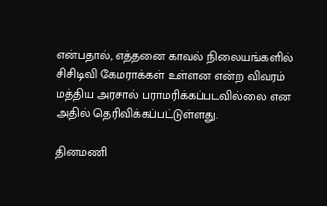என்பதால், எத்தனை காவல் நிலையங்களில் சிசிடிவி கேமராக்கள் உள்ளன என்ற விவரம் மத்திய அரசால் பராமரிக்கப்படவில்லை என அதில் தெரிவிக்கப்பட்டுள்ளது.

தினமணி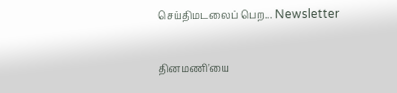செய்திமடலைப் பெற... Newsletter

தினமணி'யை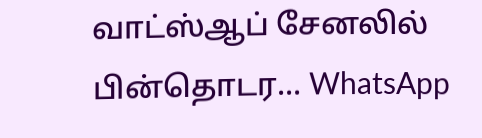வாட்ஸ்ஆப் சேனலில் பின்தொடர... WhatsApp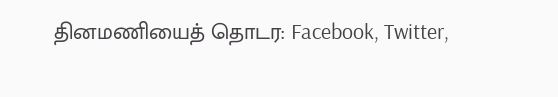தினமணியைத் தொடர: Facebook, Twitter,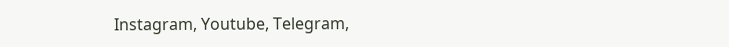Instagram, Youtube, Telegram,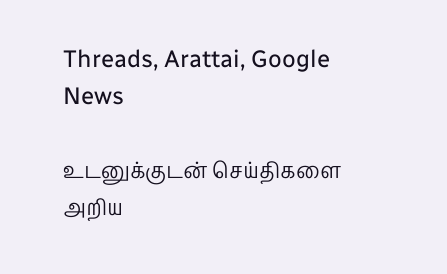Threads, Arattai, Google News

உடனுக்குடன் செய்திகளை அறிய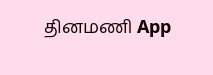தினமணி App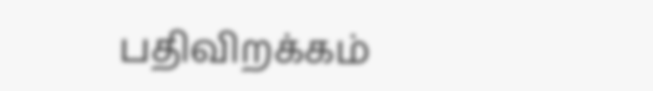பதிவிறக்கம்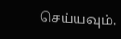செய்யவும்.